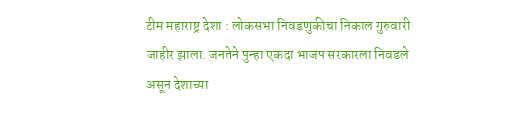टीम महाराष्ट्र देशा : लोकसभा निवडणुकीचा निकाल गुरुवारी जाहीर झाला. जनतेने पुन्हा एकदा भाजप सरकारला निवडले असून देशाच्या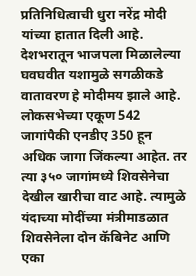प्रतिनिधित्वाची धुरा नरेंद्र मोदी यांच्या हातात दिली आहे. देशभरातून भाजपला मिळालेल्या घवघवीत यशामुळे सगळीकडे वातावरण हे मोदीमय झाले आहे. लोकसभेच्या एकूण 542 जागांपैकी एनडीए 350 हून अधिक जागा जिंकल्या आहेत. तर त्या ३५० जागांमध्ये शिवसेनेचा देखील खारीचा वाट आहे. त्यामुळे यंदाच्या मोदींच्या मंत्रीमाडळात शिवसेनेला दोन कॅबिनेट आणि एका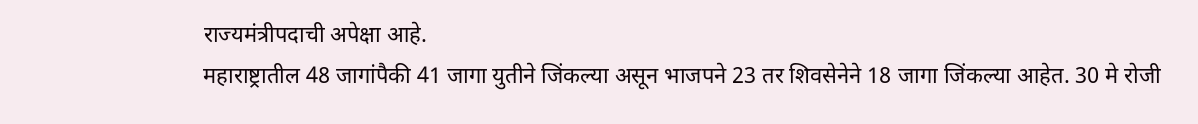राज्यमंत्रीपदाची अपेक्षा आहे.
महाराष्ट्रातील 48 जागांपैकी 41 जागा युतीने जिंकल्या असून भाजपने 23 तर शिवसेनेने 18 जागा जिंकल्या आहेत. 30 मे रोजी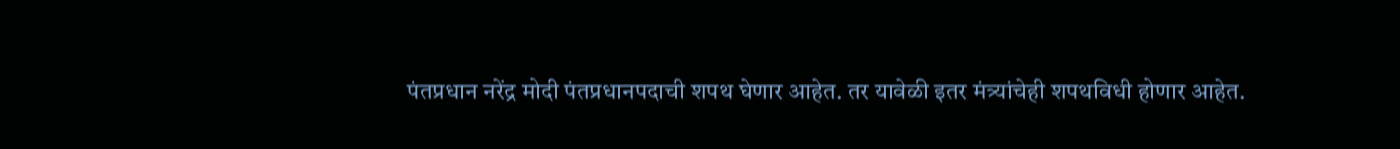पंतप्रधान नरेंद्र मोदी पंतप्रधानपदाची शपथ घेणार आहेत. तर यावेळी इतर मंत्र्यांचेही शपथविधी होणार आहेत.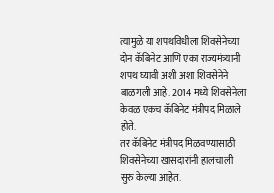त्यामुळे या शपथविधीला शिवसेनेच्या दोन कॅबिनेट आणि एका राज्यमंत्र्यानी शपथ घ्यावी अशी अशा शिवसेनेने बाळगली आहे. 2014 मध्ये शिवसेनेला केवळ एकच कॅबिनेट मंत्रीपद मिळाले होते.
तर कॅबिनेट मंत्रीपद मिळवण्यासाठी शिवसेनेच्या खासदारांनी हालचाली सुरु केल्या आहेत.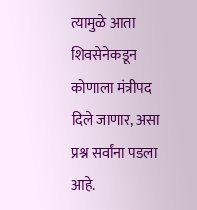त्यामुळे आता शिवसेनेकडून कोणाला मंत्रीपद दिले जाणार, असा प्रश्न सर्वांना पडला आहे.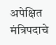अपेक्षित मंत्रिपदाचे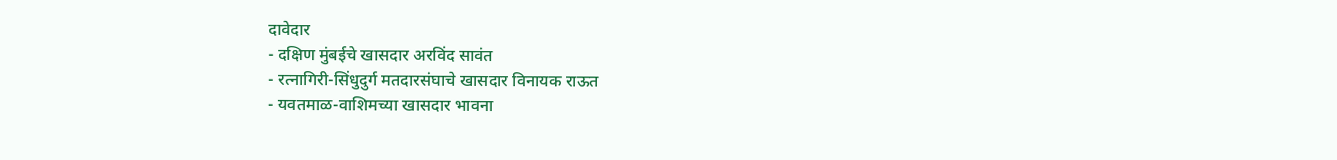दावेदार
- दक्षिण मुंबईचे खासदार अरविंद सावंत
- रत्नागिरी-सिंधुदुर्ग मतदारसंघाचे खासदार विनायक राऊत
- यवतमाळ-वाशिमच्या खासदार भावना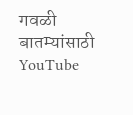गवळी
बातम्यांसाठी YouTube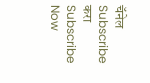चॅनेल Subscribe करा
Subscribe Now